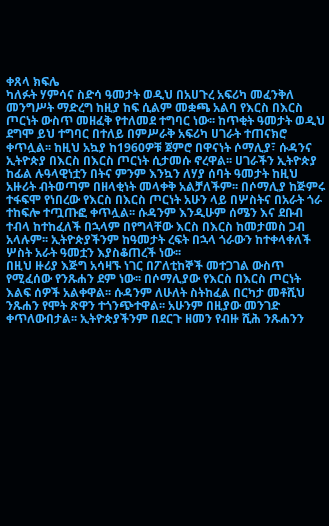ቀጸላ ክፍሌ
ካለፉት ሃምሳና ስድሳ ዓመታት ወዲህ በአሀጉረ አፍሪካ መፈንቅለ መንግሥት ማድረግ ከዚያ ከፍ ሲልም መቋጫ አልባ የእርስ በእርስ ጦርነት ውስጥ መዘፈቅ የተለመደ ተግባር ነው፡፡ ከጥቂት ዓመታት ወዲህ ደግሞ ይህ ተግባር በተለይ በምሥራቅ አፍሪካ ሀገራት ተጠናክሮ ቀጥሏል፡፡ ከዚህ አኳያ ከ1960ዎቹ ጀምሮ በዋናነት ሶማሊያ፣ ሱዳንና ኢትዮጵያ በእርስ በእርስ ጦርነት ሲታመሱ ኖረዋል፡፡ ሀገራችን ኢትዮጵያ ከፊል ሉዓላዊነቷን በትና ምንም እንኳን ለሃያ ሰባት ዓመታት ከዚህ አዙሪት ብትወጣም በዘላቂነት መላቀቅ አልቻለችም፡፡ በሶማሊያ ከጅምሩ ተፋፍሞ የነበረው የእርስ በእርስ ጦርነት አሁን ላይ በሦስትና በአራት ጎራ ተከፍሎ ተጧጡፎ ቀጥሏል፡፡ ሱዳንም እንዲሁም ሰሜን እና ደቡብ ተብላ ከተከፈለች በኋላም በየግላቸው እርስ በእርስ ከመታመስ ጋብ አላሉም፡፡ ኢትዮጵያችንም ከዓመታት ረፍት በኋላ ጎራውን ከተቀላቀለች ሦስት አራት ዓመቷን እያስቆጠረች ነው፡፡
በዚህ ዙሪያ እጅግ አሳዛኙ ነገር በፖለቲከኞች መተጋገል ውስጥ የሚፈሰው የንጹሐን ደም ነው፡፡ በሶማሊያው የእርስ በእርስ ጦርነት እልፍ ሰዎች አልቀዋል፡፡ ሱዳንም ለሁለት ስትከፈል በርካታ መቶሺህ ንጹሐን የሞት ጽዋን ተጎንጭተዋል፡፡ አሁንም በዚያው መንገድ ቀጥለውበታል፡፡ ኢትዮጵያችንም በደርጉ ዘመን የብዙ ሺሕ ንጹሐንን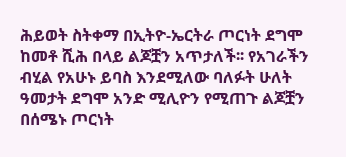ሕይወት ስትቀማ በኢትዮ-ኤርትራ ጦርነት ደግሞ ከመቶ ሺሕ በላይ ልጆቿን አጥታለች፡፡ የአገራችን ብሂል የአሁኑ ይባስ እንደሚለው ባለፉት ሁለት ዓመታት ደግሞ አንድ ሚሊዮን የሚጠጉ ልጆቿን በሰሜኑ ጦርነት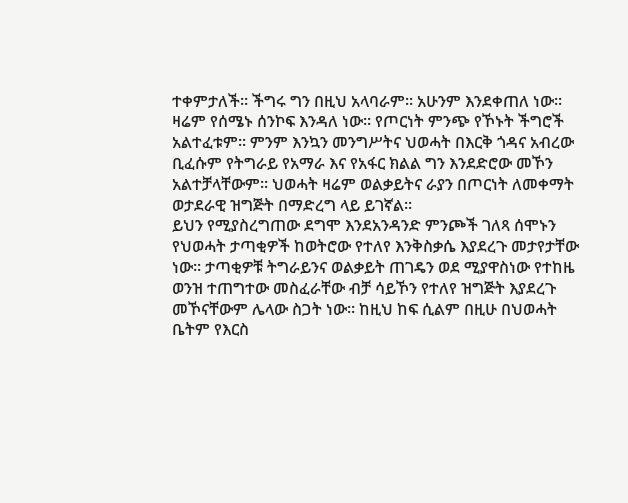ተቀምታለች፡፡ ችግሩ ግን በዚህ አላባራም፡፡ አሁንም እንደቀጠለ ነው፡፡ ዛሬም የሰሜኑ ሰንኮፍ እንዳለ ነው፡፡ የጦርነት ምንጭ የኾኑት ችግሮች አልተፈቱም፡፡ ምንም እንኳን መንግሥትና ህወሓት በእርቅ ጎዳና አብረው ቢፈሱም የትግራይ የአማራ እና የአፋር ክልል ግን እንደድሮው መኾን አልተቻላቸውም፡፡ ህወሓት ዛሬም ወልቃይትና ራያን በጦርነት ለመቀማት ወታደራዊ ዝግጅት በማድረግ ላይ ይገኛል፡፡
ይህን የሚያስረግጠው ደግሞ እንደአንዳንድ ምንጮች ገለጻ ሰሞኑን የህወሓት ታጣቂዎች ከወትሮው የተለየ እንቅስቃሴ እያደረጉ መታየታቸው ነው። ታጣቂዎቹ ትግራይንና ወልቃይት ጠገዴን ወደ ሚያዋስነው የተከዜ ወንዝ ተጠግተው መስፈራቸው ብቻ ሳይኾን የተለየ ዝግጅት እያደረጉ መኾናቸውም ሌላው ስጋት ነው፡፡ ከዚህ ከፍ ሲልም በዚሁ በህወሓት ቤትም የእርስ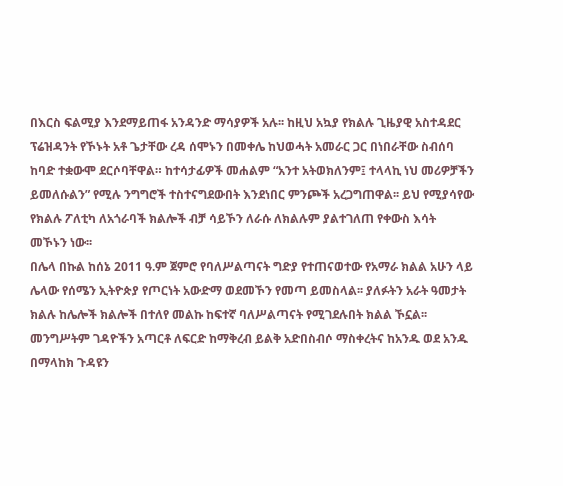በእርስ ፍልሚያ እንደማይጠፋ አንዳንድ ማሳያዎች አሉ፡፡ ከዚህ አኳያ የክልሉ ጊዜያዊ አስተዳደር ፕሬዝዳንት የኾኑት አቶ ጌታቸው ረዳ ሰሞኑን በመቀሌ ከህወሓት አመራር ጋር በነበራቸው ስብሰባ ከባድ ተቋውሞ ደርሶባቸዋል። ከተሳታፊዎች መሐልም “አንተ አትወክለንም፤ ተላላኪ ነህ መሪዎቻችን ይመለሱልን” የሚሉ ንግግሮች ተስተናግደውበት እንደነበር ምንጮች አረጋግጠዋል፡፡ ይህ የሚያሳየው የክልሉ ፖለቲካ ለአጎራባች ክልሎች ብቻ ሳይኾን ለራሱ ለክልሉም ያልተገለጠ የቀውስ እሳት መኾኑን ነው፡፡
በሌላ በኩል ከሰኔ 2011 ዓ.ም ጀምሮ የባለሥልጣናት ግድያ የተጠናወተው የአማራ ክልል አሁን ላይ ሌላው የሰሜን ኢትዮጵያ የጦርነት አውድማ ወደመኾን የመጣ ይመስላል፡፡ ያለፉትን አራት ዓመታት ክልሉ ከሌሎች ክልሎች በተለየ መልኩ ከፍተኛ ባለሥልጣናት የሚገደሉበት ክልል ኾኗል፡፡ መንግሥትም ገዳዮችን አጣርቶ ለፍርድ ከማቅረብ ይልቅ አድበስብሶ ማስቀረትና ከአንዱ ወደ አንዱ በማላከክ ጉዳዩን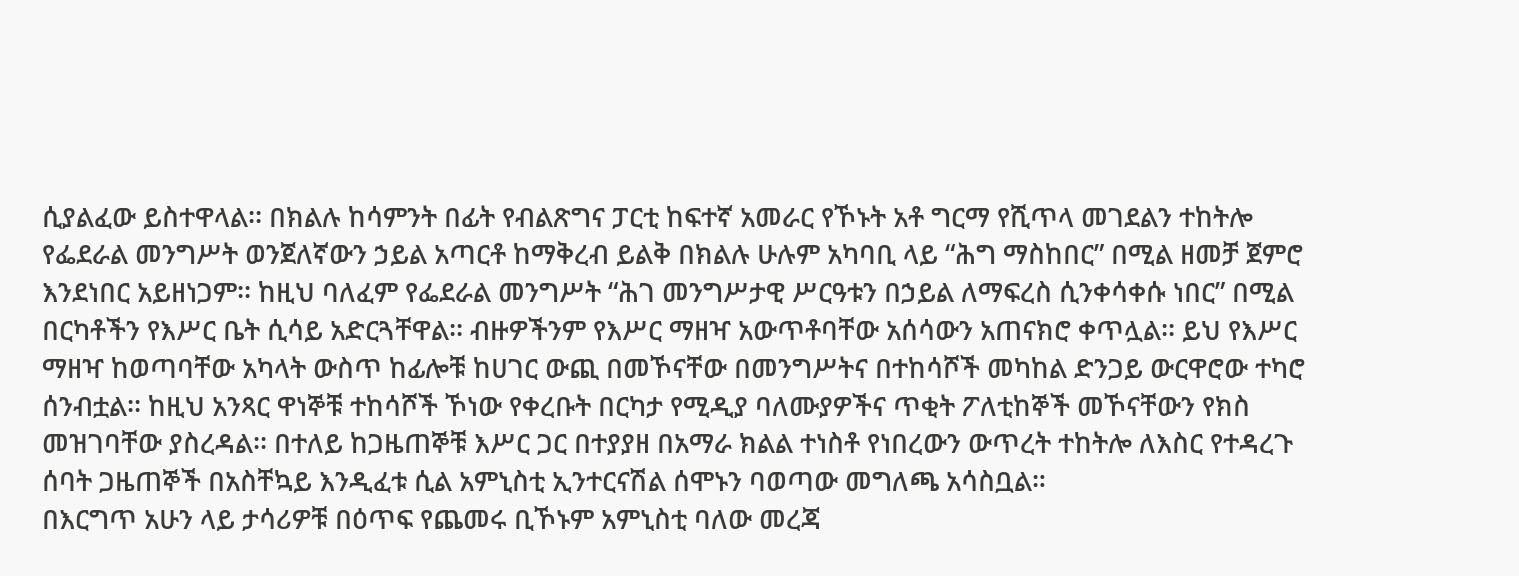ሲያልፈው ይስተዋላል፡፡ በክልሉ ከሳምንት በፊት የብልጽግና ፓርቲ ከፍተኛ አመራር የኾኑት አቶ ግርማ የሺጥላ መገደልን ተከትሎ የፌደራል መንግሥት ወንጀለኛውን ኃይል አጣርቶ ከማቅረብ ይልቅ በክልሉ ሁሉም አካባቢ ላይ “ሕግ ማስከበር” በሚል ዘመቻ ጀምሮ እንደነበር አይዘነጋም፡፡ ከዚህ ባለፈም የፌደራል መንግሥት “ሕገ መንግሥታዊ ሥርዓቱን በኃይል ለማፍረስ ሲንቀሳቀሱ ነበር” በሚል በርካቶችን የእሥር ቤት ሲሳይ አድርጓቸዋል፡፡ ብዙዎችንም የእሥር ማዘዣ አውጥቶባቸው አሰሳውን አጠናክሮ ቀጥሏል፡፡ ይህ የእሥር ማዘዣ ከወጣባቸው አካላት ውስጥ ከፊሎቹ ከሀገር ውጪ በመኾናቸው በመንግሥትና በተከሳሾች መካከል ድንጋይ ውርዋሮው ተካሮ ሰንብቷል፡፡ ከዚህ አንጻር ዋነኞቹ ተከሳሾች ኾነው የቀረቡት በርካታ የሚዲያ ባለሙያዎችና ጥቂት ፖለቲከኞች መኾናቸውን የክስ መዝገባቸው ያስረዳል፡፡ በተለይ ከጋዜጠኞቹ እሥር ጋር በተያያዘ በአማራ ክልል ተነስቶ የነበረውን ውጥረት ተከትሎ ለእስር የተዳረጉ ሰባት ጋዜጠኞች በአስቸኳይ እንዲፈቱ ሲል አምኒስቲ ኢንተርናሽል ሰሞኑን ባወጣው መግለጫ አሳስቧል።
በእርግጥ አሁን ላይ ታሳሪዎቹ በዕጥፍ የጨመሩ ቢኾኑም አምኒስቲ ባለው መረጃ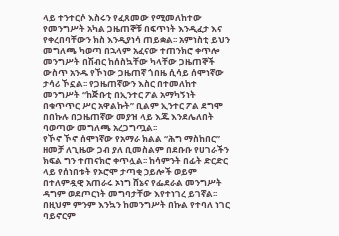ላይ ተንተርሶ እስሩን የፈጸመው የሚመለከተው የመንግሥት አካል ጋዜጠኞቹ በፍጥነት እንዲፈታ እና የቀረበባቸውን ክስ እንዲያነሳ ጠይቋል፡፡ አምነስቲ ይህን መግለጫ ካወጣ በኋላም አፈናው ተጠንክሮ ቀጥሎ መንግሥት በሽብር ከሰስኳቸው ካላቸው ጋዜጠኞች ውስጥ አንዱ የኾነው ጋዜጠኛ ጎበዜ ሲሳይ ሰሞነኛው ታሳሪ ኾኗል፡፡ የጋዜጠኛውን እስር በተመለከተ መንግሥት “ከጅቡቲ በኢንተር ፖል አማካኝነት በቁጥጥር ሥር አዋልኩት” ቢልም ኢንተር ፖል ደግሞ በበኩሉ በጋዜጠኛው መያዝ ላይ እጁ እንደሌለበት ባወጣው መግለጫ አረጋግጧል፡፡
የኾኖ ኾኖ ሰሞነኛው የአማራ ክልል “ሕግ ማስከበር” ዘመቻ ለጊዜው ጋብ ያለ ቢመስልም በደቡቡ የሀገራችን ክፍል ግን ተጠናክሮ ቀጥሏል፡፡ ከሳምንት በፊት ድርድር ላይ የሰነበቱት የኦሮሞ ታጣቂ ኃይሎች ወይም በተለምዷዊ አጠራሩ ኦነግ ሸኔና የፌደራል መንግሥት ዳግም ወደጦርነት መግባታቸው እየተነገረ ይገኛል፡፡ በዚህም ምንም እንኳን ከመንግሥት በኩል የተባለ ነገር ባይኖርም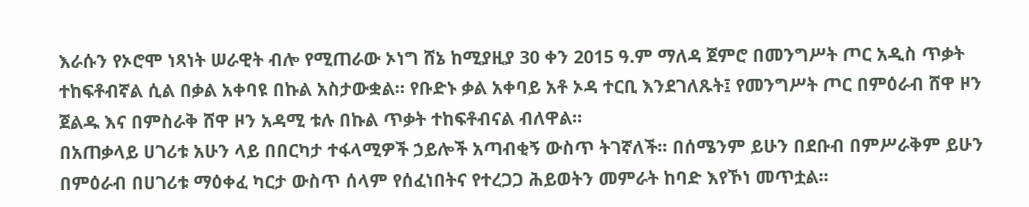እራሱን የኦሮሞ ነጻነት ሠራዊት ብሎ የሚጠራው ኦነግ ሸኔ ከሚያዚያ 30 ቀን 2015 ዓ.ም ማለዳ ጀምሮ በመንግሥት ጦር አዲስ ጥቃት ተከፍቶብኛል ሲል በቃል አቀባዩ በኩል አስታውቋል። የቡድኑ ቃል አቀባይ አቶ ኦዳ ተርቢ እንደገለጹት፤ የመንግሥት ጦር በምዕራብ ሸዋ ዞን ጀልዱ እና በምስራቅ ሸዋ ዞን አዳሚ ቱሉ በኩል ጥቃት ተከፍቶብናል ብለዋል።
በአጠቃላይ ሀገሪቱ አሁን ላይ በበርካታ ተፋላሚዎች ኃይሎች አጣብቂኝ ውስጥ ትገኛለች፡፡ በሰሜንም ይሁን በደቡብ በምሥራቅም ይሁን በምዕራብ በሀገሪቱ ማዕቀፈ ካርታ ውስጥ ሰላም የሰፈነበትና የተረጋጋ ሕይወትን መምራት ከባድ እየኾነ መጥቷል፡፡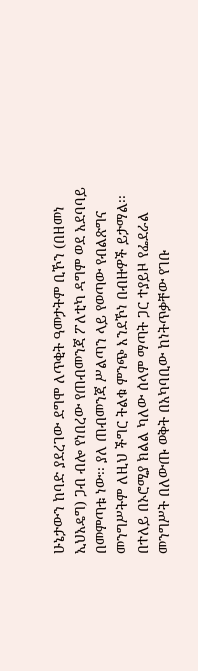ሁኔታውን ከባድ ያደረገው ደግሞ ለጥቂት ዓመታትም ቢኾን (በዘመነ ኢህአዴግ) ጋብ ብሎ የነበረው የጠብመንጃ ፖለቲካ ዳግም ወደ አደባባይ በመምጣቱ ነው፡፡ ያለ ጠብመንጃ ሥልጣን ላይ የወጣው የብልጽግና መንግሥትም ለዚህ ችግር ትልቁ ምንጭ እንደኾነ በብዙዎች ይታማል፡፡ በተለይ በኦሮሚያ ክልል ካለው ሰላም ማጣት ጋር ተያይዞ የፌደራል መንግሥት በለውጡ ወቅት በአካባቢው ከነትጥቃቸው የገቡ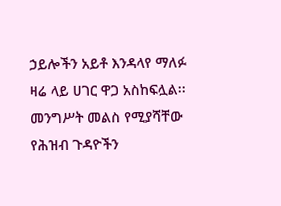ኃይሎችን አይቶ እንዳላየ ማለፉ ዛሬ ላይ ሀገር ዋጋ አስከፍሏል፡፡ መንግሥት መልስ የሚያሻቸው የሕዝብ ጉዳዮችን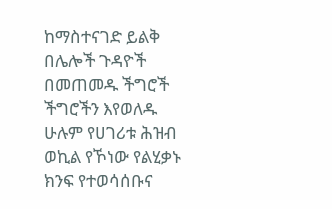ከማስተናገድ ይልቅ በሌሎች ጉዳዮች በመጠመዱ ችግሮች ችግሮችን እየወለዱ ሁሉም የሀገሪቱ ሕዝብ ወኪል የኾነው የልሂቃኑ ክንፍ የተወሳሰቡና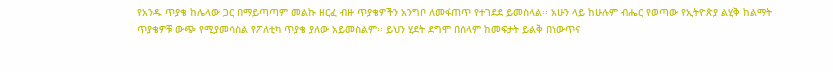የአንዱ ጥያቄ ከሌላው ጋር በማይጣጣም መልኩ ዘርፈ ብዙ ጥያቄዎችን አንግቦ ለመፋጠጥ የተገደደ ይመስላል፡፡ አሁን ላይ ከሁሉም ብሔር የወጣው የኢትዮጵያ ልሂቅ ከልማት ጥያቄዎቹ ውጭ የሚያመሳስል የፖለቲካ ጥያቄ ያለው አይመስልም፡፡ ይህን ሂደት ደግሞ በሰላም ከመፍታት ይልቅ በነውጥና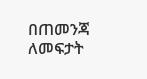በጠመንጃ ለመፍታት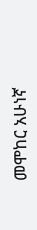መሞከር አሁነኛ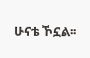ሁናቴ ኾኗል፡፡